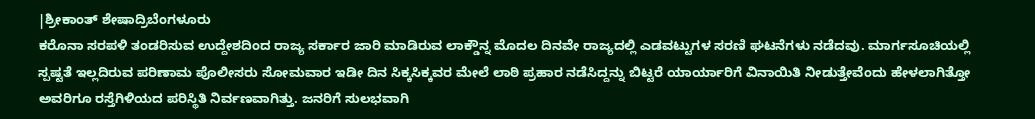|ಶ್ರೀಕಾಂತ್ ಶೇಷಾದ್ರಿಬೆಂಗಳೂರು
ಕರೊನಾ ಸರಪಳಿ ತಂಡರಿಸುವ ಉದ್ದೇಶದಿಂದ ರಾಜ್ಯ ಸರ್ಕಾರ ಜಾರಿ ಮಾಡಿರುವ ಲಾಕ್ಡೌನ್ನ ಮೊದಲ ದಿನವೇ ರಾಜ್ಯದಲ್ಲಿ ಎಡವಟ್ಟುಗಳ ಸರಣಿ ಘಟನೆಗಳು ನಡೆದವು. ಮಾರ್ಗಸೂಚಿಯಲ್ಲಿ ಸ್ಪಷ್ಟತೆ ಇಲ್ಲದಿರುವ ಪರಿಣಾಮ ಪೊಲೀಸರು ಸೋಮವಾರ ಇಡೀ ದಿನ ಸಿಕ್ಕಸಿಕ್ಕವರ ಮೇಲೆ ಲಾಠಿ ಪ್ರಹಾರ ನಡೆಸಿದ್ದನ್ನು ಬಿಟ್ಟರೆ ಯಾರ್ಯಾರಿಗೆ ವಿನಾಯಿತಿ ನೀಡುತ್ತೇವೆಂದು ಹೇಳಲಾಗಿತ್ತೋ ಅವರಿಗೂ ರಸ್ತೆಗಿಳಿಯದ ಪರಿಸ್ಥಿತಿ ನಿರ್ವಣವಾಗಿತ್ತು. ಜನರಿಗೆ ಸುಲಭವಾಗಿ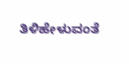ತಿಳಿಹೇಳುವಂತೆ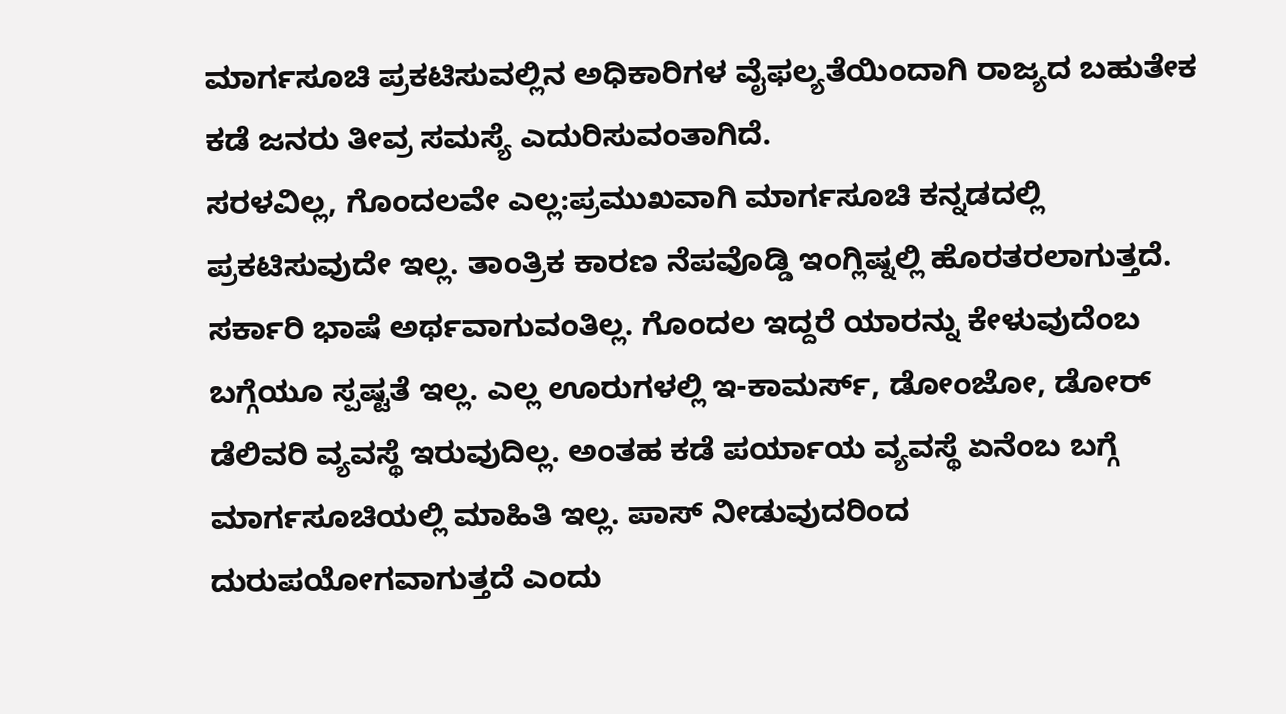ಮಾರ್ಗಸೂಚಿ ಪ್ರಕಟಿಸುವಲ್ಲಿನ ಅಧಿಕಾರಿಗಳ ವೈಫಲ್ಯತೆಯಿಂದಾಗಿ ರಾಜ್ಯದ ಬಹುತೇಕ ಕಡೆ ಜನರು ತೀವ್ರ ಸಮಸ್ಯೆ ಎದುರಿಸುವಂತಾಗಿದೆ.
ಸರಳವಿಲ್ಲ, ಗೊಂದಲವೇ ಎಲ್ಲ:ಪ್ರಮುಖವಾಗಿ ಮಾರ್ಗಸೂಚಿ ಕನ್ನಡದಲ್ಲಿ ಪ್ರಕಟಿಸುವುದೇ ಇಲ್ಲ. ತಾಂತ್ರಿಕ ಕಾರಣ ನೆಪವೊಡ್ಡಿ ಇಂಗ್ಲಿಷ್ನಲ್ಲಿ ಹೊರತರಲಾಗುತ್ತದೆ. ಸರ್ಕಾರಿ ಭಾಷೆ ಅರ್ಥವಾಗುವಂತಿಲ್ಲ. ಗೊಂದಲ ಇದ್ದರೆ ಯಾರನ್ನು ಕೇಳುವುದೆಂಬ ಬಗ್ಗೆಯೂ ಸ್ಪಷ್ಟತೆ ಇಲ್ಲ. ಎಲ್ಲ ಊರುಗಳಲ್ಲಿ ಇ-ಕಾಮರ್ಸ್, ಡೋಂಜೋ, ಡೋರ್ ಡೆಲಿವರಿ ವ್ಯವಸ್ಥೆ ಇರುವುದಿಲ್ಲ. ಅಂತಹ ಕಡೆ ಪರ್ಯಾಯ ವ್ಯವಸ್ಥೆ ಏನೆಂಬ ಬಗ್ಗೆ ಮಾರ್ಗಸೂಚಿಯಲ್ಲಿ ಮಾಹಿತಿ ಇಲ್ಲ. ಪಾಸ್ ನೀಡುವುದರಿಂದ ದುರುಪಯೋಗವಾಗುತ್ತದೆ ಎಂದು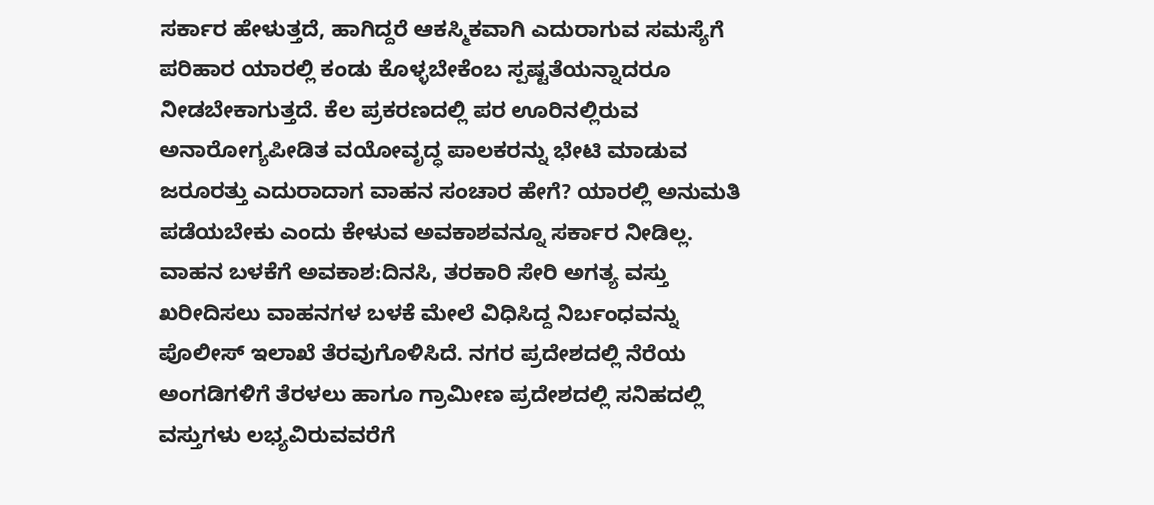ಸರ್ಕಾರ ಹೇಳುತ್ತದೆ, ಹಾಗಿದ್ದರೆ ಆಕಸ್ಮಿಕವಾಗಿ ಎದುರಾಗುವ ಸಮಸ್ಯೆಗೆ ಪರಿಹಾರ ಯಾರಲ್ಲಿ ಕಂಡು ಕೊಳ್ಳಬೇಕೆಂಬ ಸ್ಪಷ್ಟತೆಯನ್ನಾದರೂ ನೀಡಬೇಕಾಗುತ್ತದೆ. ಕೆಲ ಪ್ರಕರಣದಲ್ಲಿ ಪರ ಊರಿನಲ್ಲಿರುವ ಅನಾರೋಗ್ಯಪೀಡಿತ ವಯೋವೃದ್ಧ ಪಾಲಕರನ್ನು ಭೇಟಿ ಮಾಡುವ ಜರೂರತ್ತು ಎದುರಾದಾಗ ವಾಹನ ಸಂಚಾರ ಹೇಗೆ? ಯಾರಲ್ಲಿ ಅನುಮತಿ ಪಡೆಯಬೇಕು ಎಂದು ಕೇಳುವ ಅವಕಾಶವನ್ನೂ ಸರ್ಕಾರ ನೀಡಿಲ್ಲ.
ವಾಹನ ಬಳಕೆಗೆ ಅವಕಾಶ:ದಿನಸಿ, ತರಕಾರಿ ಸೇರಿ ಅಗತ್ಯ ವಸ್ತು ಖರೀದಿಸಲು ವಾಹನಗಳ ಬಳಕೆ ಮೇಲೆ ವಿಧಿಸಿದ್ದ ನಿರ್ಬಂಧವನ್ನು ಪೊಲೀಸ್ ಇಲಾಖೆ ತೆರವುಗೊಳಿಸಿದೆ. ನಗರ ಪ್ರದೇಶದಲ್ಲಿ ನೆರೆಯ ಅಂಗಡಿಗಳಿಗೆ ತೆರಳಲು ಹಾಗೂ ಗ್ರಾಮೀಣ ಪ್ರದೇಶದಲ್ಲಿ ಸನಿಹದಲ್ಲಿ ವಸ್ತುಗಳು ಲಭ್ಯವಿರುವವರೆಗೆ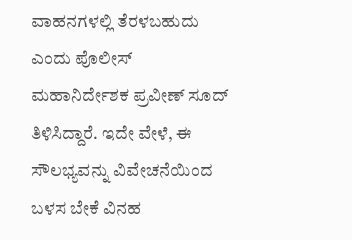ವಾಹನಗಳಲ್ಲಿ ತೆರಳಬಹುದು ಎಂದು ಪೊಲೀಸ್ ಮಹಾನಿರ್ದೇಶಕ ಪ್ರವೀಣ್ ಸೂದ್ ತಿಳಿಸಿದ್ದಾರೆ. ಇದೇ ವೇಳೆ, ಈ ಸೌಲಭ್ಯವನ್ನು ವಿವೇಚನೆಯಿಂದ ಬಳಸ ಬೇಕೆ ವಿನಹ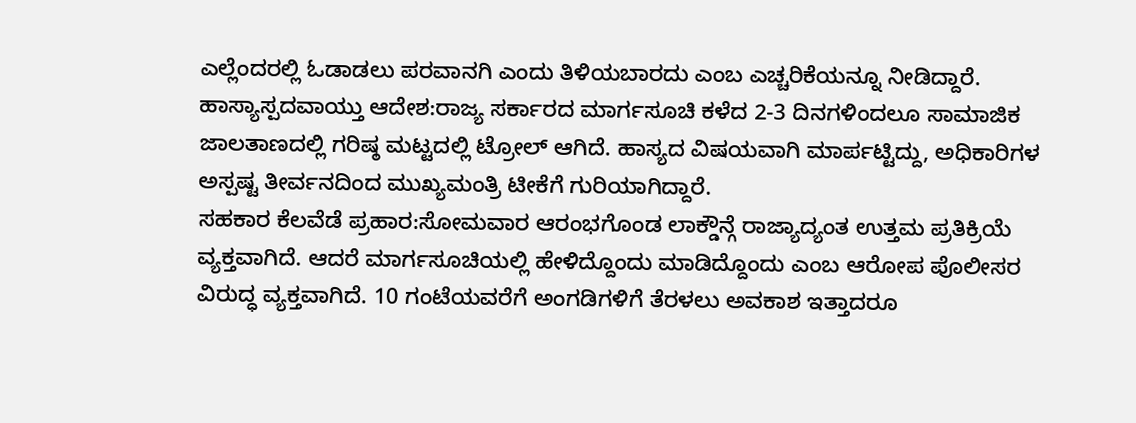ಎಲ್ಲೆಂದರಲ್ಲಿ ಓಡಾಡಲು ಪರವಾನಗಿ ಎಂದು ತಿಳಿಯಬಾರದು ಎಂಬ ಎಚ್ಚರಿಕೆಯನ್ನೂ ನೀಡಿದ್ದಾರೆ.
ಹಾಸ್ಯಾಸ್ಪದವಾಯ್ತು ಆದೇಶ:ರಾಜ್ಯ ಸರ್ಕಾರದ ಮಾರ್ಗಸೂಚಿ ಕಳೆದ 2-3 ದಿನಗಳಿಂದಲೂ ಸಾಮಾಜಿಕ ಜಾಲತಾಣದಲ್ಲಿ ಗರಿಷ್ಠ ಮಟ್ಟದಲ್ಲಿ ಟ್ರೋಲ್ ಆಗಿದೆ. ಹಾಸ್ಯದ ವಿಷಯವಾಗಿ ಮಾರ್ಪಟ್ಟಿದ್ದು, ಅಧಿಕಾರಿಗಳ ಅಸ್ಪಷ್ಟ ತೀರ್ವನದಿಂದ ಮುಖ್ಯಮಂತ್ರಿ ಟೀಕೆಗೆ ಗುರಿಯಾಗಿದ್ದಾರೆ.
ಸಹಕಾರ ಕೆಲವೆಡೆ ಪ್ರಹಾರ:ಸೋಮವಾರ ಆರಂಭಗೊಂಡ ಲಾಕ್ಡೌನ್ಗೆ ರಾಜ್ಯಾದ್ಯಂತ ಉತ್ತಮ ಪ್ರತಿಕ್ರಿಯೆ ವ್ಯಕ್ತವಾಗಿದೆ. ಆದರೆ ಮಾರ್ಗಸೂಚಿಯಲ್ಲಿ ಹೇಳಿದ್ದೊಂದು ಮಾಡಿದ್ದೊಂದು ಎಂಬ ಆರೋಪ ಪೊಲೀಸರ ವಿರುದ್ಧ ವ್ಯಕ್ತವಾಗಿದೆ. 10 ಗಂಟೆಯವರೆಗೆ ಅಂಗಡಿಗಳಿಗೆ ತೆರಳಲು ಅವಕಾಶ ಇತ್ತಾದರೂ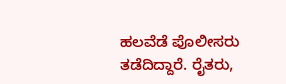ಹಲವೆಡೆ ಪೊಲೀಸರು ತಡೆದಿದ್ದಾರೆ. ರೈತರು,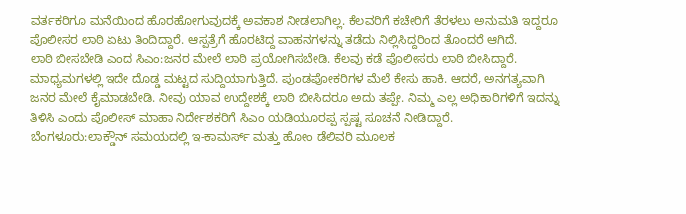ವರ್ತಕರಿಗೂ ಮನೆಯಿಂದ ಹೊರಹೋಗುವುದಕ್ಕೆ ಅವಕಾಶ ನೀಡಲಾಗಿಲ್ಲ. ಕೆಲವರಿಗೆ ಕಚೇರಿಗೆ ತೆರಳಲು ಅನುಮತಿ ಇದ್ದರೂ ಪೊಲೀಸರ ಲಾಠಿ ಏಟು ತಿಂದಿದ್ದಾರೆ. ಆಸ್ಪತ್ರೆಗೆ ಹೊರಟಿದ್ದ ವಾಹನಗಳನ್ನು ತಡೆದು ನಿಲ್ಲಿಸಿದ್ದರಿಂದ ತೊಂದರೆ ಆಗಿದೆ.
ಲಾಠಿ ಬೀಸಬೇಡಿ ಎಂದ ಸಿಎಂ:ಜನರ ಮೇಲೆ ಲಾಠಿ ಪ್ರಯೋಗಿಸಬೇಡಿ. ಕೆಲವು ಕಡೆ ಪೊಲೀಸರು ಲಾಠಿ ಬೀಸಿದ್ದಾರೆ. ಮಾಧ್ಯಮಗಳಲ್ಲಿ ಇದೇ ದೊಡ್ಡ ಮಟ್ಟದ ಸುದ್ದಿಯಾಗುತ್ತಿದೆ. ಪುಂಡಪೋಕರಿಗಳ ಮೆಲೆ ಕೇಸು ಹಾಕಿ. ಆದರೆ, ಅನಗತ್ಯವಾಗಿ ಜನರ ಮೇಲೆ ಕೈಮಾಡಬೇಡಿ. ನೀವು ಯಾವ ಉದ್ದೇಶಕ್ಕೆ ಲಾಠಿ ಬೀಸಿದರೂ ಅದು ತಪ್ಪೇ. ನಿಮ್ಮ ಎಲ್ಲ ಅಧಿಕಾರಿಗಳಿಗೆ ಇದನ್ನು ತಿಳಿಸಿ ಎಂದು ಪೊಲೀಸ್ ಮಾಹಾ ನಿರ್ದೇಶಕರಿಗೆ ಸಿಎಂ ಯಡಿಯೂರಪ್ಪ ಸ್ಪಷ್ಟ ಸೂಚನೆ ನೀಡಿದ್ದಾರೆ.
ಬೆಂಗಳೂರು:ಲಾಕ್ಡೌನ್ ಸಮಯದಲ್ಲಿ ಇ-ಕಾಮರ್ಸ್ ಮತ್ತು ಹೋಂ ಡೆಲಿವರಿ ಮೂಲಕ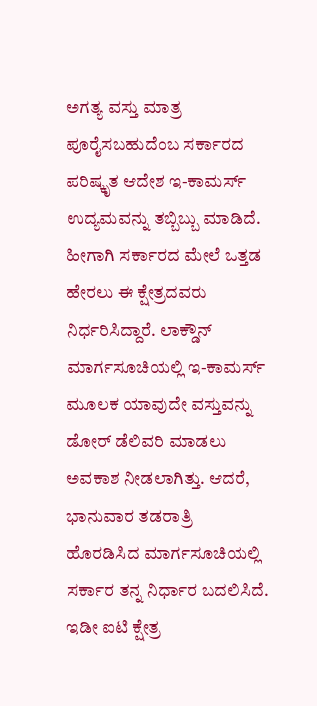ಅಗತ್ಯ ವಸ್ತು ಮಾತ್ರ ಪೂರೈಸಬಹುದೆಂಬ ಸರ್ಕಾರದ ಪರಿಷ್ಕೃತ ಆದೇಶ ಇ-ಕಾಮರ್ಸ್ ಉದ್ಯಮವನ್ನು ತಬ್ಬಿಬ್ಬು ಮಾಡಿದೆ. ಹೀಗಾಗಿ ಸರ್ಕಾರದ ಮೇಲೆ ಒತ್ತಡ ಹೇರಲು ಈ ಕ್ಷೇತ್ರದವರು ನಿರ್ಧರಿಸಿದ್ದಾರೆ. ಲಾಕ್ಡೌನ್ ಮಾರ್ಗಸೂಚಿಯಲ್ಲಿ ಇ-ಕಾಮರ್ಸ್ ಮೂಲಕ ಯಾವುದೇ ವಸ್ತುವನ್ನು ಡೋರ್ ಡೆಲಿವರಿ ಮಾಡಲು ಅವಕಾಶ ನೀಡಲಾಗಿತ್ತು. ಆದರೆ, ಭಾನುವಾರ ತಡರಾತ್ರಿ ಹೊರಡಿಸಿದ ಮಾರ್ಗಸೂಚಿಯಲ್ಲಿ ಸರ್ಕಾರ ತನ್ನ ನಿರ್ಧಾರ ಬದಲಿಸಿದೆ. ಇಡೀ ಐಟಿ ಕ್ಷೇತ್ರ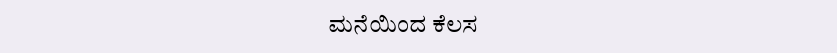ಮನೆಯಿಂದ ಕೆಲಸ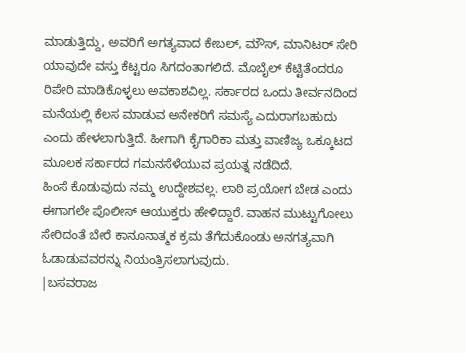ಮಾಡುತ್ತಿದ್ದು, ಅವರಿಗೆ ಅಗತ್ಯವಾದ ಕೇಬಲ್, ಮೌಸ್, ಮಾನಿಟರ್ ಸೇರಿ ಯಾವುದೇ ವಸ್ತು ಕೆಟ್ಟರೂ ಸಿಗದಂತಾಗಲಿದೆ. ಮೊಬೈಲ್ ಕೆಟ್ಟಿತೆಂದರೂ ರಿಪೇರಿ ಮಾಡಿಕೊಳ್ಳಲು ಅವಕಾಶವಿಲ್ಲ. ಸರ್ಕಾರದ ಒಂದು ತೀರ್ವನದಿಂದ ಮನೆಯಲ್ಲಿ ಕೆಲಸ ಮಾಡುವ ಅನೇಕರಿಗೆ ಸಮಸ್ಯೆ ಎದುರಾಗಬಹುದು ಎಂದು ಹೇಳಲಾಗುತ್ತಿದೆ. ಹೀಗಾಗಿ ಕೈಗಾರಿಕಾ ಮತ್ತು ವಾಣಿಜ್ಯ ಒಕ್ಕೂಟದ ಮೂಲಕ ಸರ್ಕಾರದ ಗಮನಸೆಳೆಯುವ ಪ್ರಯತ್ನ ನಡೆದಿದೆ.
ಹಿಂಸೆ ಕೊಡುವುದು ನಮ್ಮ ಉದ್ದೇಶವಲ್ಲ. ಲಾಠಿ ಪ್ರಯೋಗ ಬೇಡ ಎಂದು ಈಗಾಗಲೇ ಪೊಲೀಸ್ ಆಯುಕ್ತರು ಹೇಳಿದ್ದಾರೆ. ವಾಹನ ಮುಟ್ಟುಗೋಲು ಸೇರಿದಂತೆ ಬೇರೆ ಕಾನೂನಾತ್ಮಕ ಕ್ರಮ ತೆಗೆದುಕೊಂಡು ಅನಗತ್ಯವಾಗಿ ಓಡಾಡುವವರನ್ನು ನಿಯಂತ್ರಿಸಲಾಗುವುದು.
|ಬಸವರಾಜ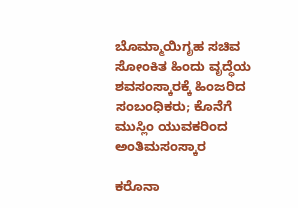ಬೊಮ್ಮಾಯಿಗೃಹ ಸಚಿವ
ಸೋಂಕಿತ ಹಿಂದು ವೃದ್ಧೆಯ ಶವಸಂಸ್ಕಾರಕ್ಕೆ ಹಿಂಜರಿದ ಸಂಬಂಧಿಕರು; ಕೊನೆಗೆ ಮುಸ್ಲಿಂ ಯುವಕರಿಂದ ಅಂತಿಮಸಂಸ್ಕಾರ

ಕರೊನಾ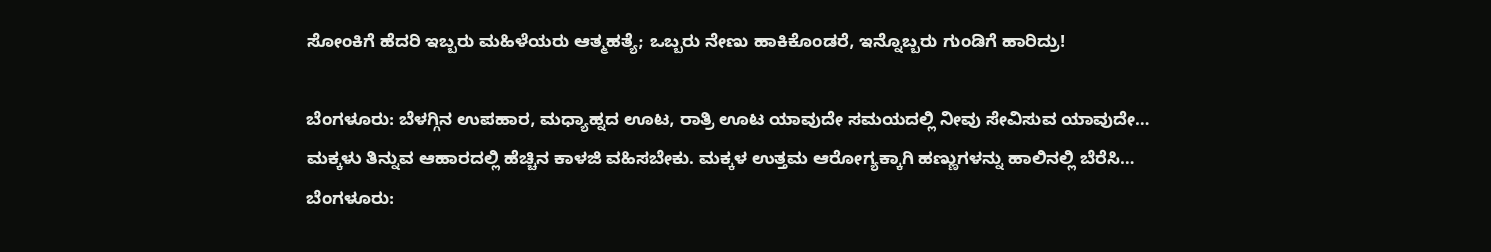ಸೋಂಕಿಗೆ ಹೆದರಿ ಇಬ್ಬರು ಮಹಿಳೆಯರು ಆತ್ಮಹತ್ಯೆ; ಒಬ್ಬರು ನೇಣು ಹಾಕಿಕೊಂಡರೆ, ಇನ್ನೊಬ್ಬರು ಗುಂಡಿಗೆ ಹಾರಿದ್ರು!

ಬೆಂಗಳೂರು: ಬೆಳಗ್ಗಿನ ಉಪಹಾರ, ಮಧ್ಯಾಹ್ನದ ಊಟ, ರಾತ್ರಿ ಊಟ ಯಾವುದೇ ಸಮಯದಲ್ಲಿ ನೀವು ಸೇವಿಸುವ ಯಾವುದೇ…
ಮಕ್ಕಳು ತಿನ್ನುವ ಆಹಾರದಲ್ಲಿ ಹೆಚ್ಚಿನ ಕಾಳಜಿ ವಹಿಸಬೇಕು. ಮಕ್ಕಳ ಉತ್ತಮ ಆರೋಗ್ಯಕ್ಕಾಗಿ ಹಣ್ಣುಗಳನ್ನು ಹಾಲಿನಲ್ಲಿ ಬೆರೆಸಿ…
ಬೆಂಗಳೂರು: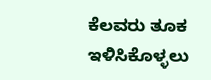ಕೆಲವರು ತೂಕ ಇಳಿಸಿಕೊಳ್ಳಲು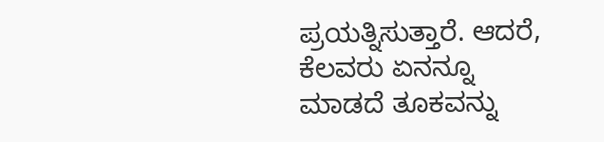ಪ್ರಯತ್ನಿಸುತ್ತಾರೆ. ಆದರೆ, ಕೆಲವರು ಏನನ್ನೂ ಮಾಡದೆ ತೂಕವನ್ನು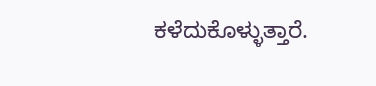ಕಳೆದುಕೊಳ್ಳುತ್ತಾರೆ.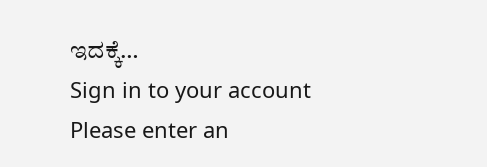ಇದಕ್ಕೆ…
Sign in to your account
Please enter an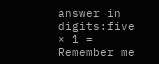answer in digits:five × 1 =
Remember me